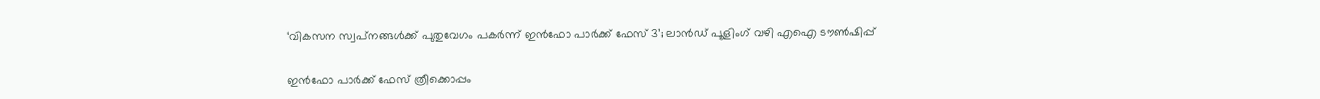‘വികസന സ്വപ്‌നങ്ങള്‍ക്ക് പുതുവേഗം പകര്‍ന്ന് ഇന്‍ഫോ പാര്‍ക്ക് ഫേസ് 3’; ലാന്‍ഡ് പൂളിംഗ് വഴി എഐ ടൗണ്‍ഷിപ്പ്

ഇന്‍ഫോ പാര്‍ക്ക് ഫേസ് ത്രീക്കൊപ്പം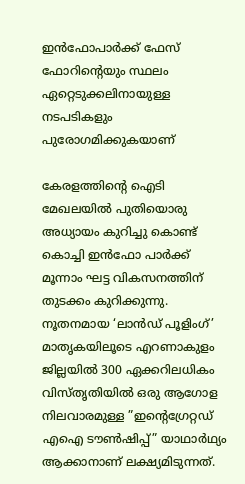ഇന്‍ഫോപാര്‍ക്ക് ഫേസ് ഫോറിൻ്റെയും സ്ഥലം ഏറ്റെടുക്കലിനായുള്ള നടപടികളും പുരോഗമിക്കുകയാണ്

കേരളത്തിൻ്റെ ഐടി മേഖലയില്‍ പുതിയൊരു അധ്യായം കുറിച്ചു കൊണ്ട് കൊച്ചി ഇന്‍ഫോ പാര്‍ക്ക് മൂന്നാം ഘട്ട വികസനത്തിന് തുടക്കം കുറിക്കുന്നു. നൂതനമായ ‘ലാന്‍ഡ് പൂളിംഗ്’ മാതൃകയിലൂടെ എറണാകുളം ജില്ലയില്‍ 300 ഏക്കറിലധികം വിസ്‌തൃതിയില്‍ ഒരു ആഗോള നിലവാരമുള്ള ”ഇൻ്റെഗ്രേറ്റഡ് എഐ ടൗണ്‍ഷിപ്പ്” യാഥാര്‍ഥ്യം ആക്കാനാണ് ലക്ഷ്യമിടുന്നത്.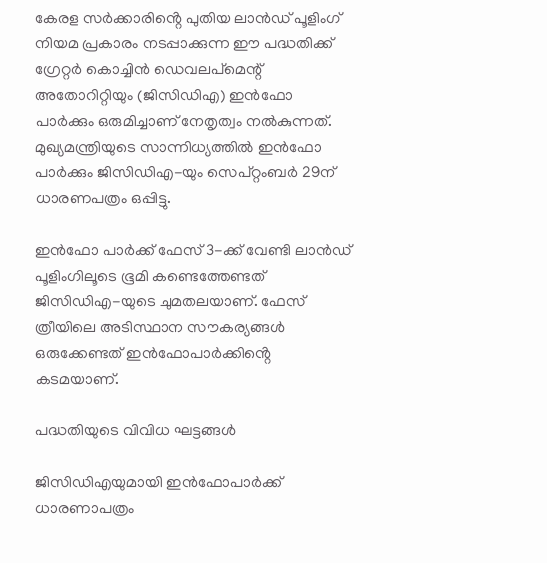കേരള സര്‍ക്കാരിൻ്റെ പുതിയ ലാന്‍ഡ് പൂളിംഗ് നിയമ പ്രകാരം നടപ്പാക്കുന്ന ഈ പദ്ധതിക്ക് ഗ്രേറ്റര്‍ കൊച്ചിന്‍ ഡെവലപ്മെന്റ് അതോറിറ്റിയും (ജിസിഡിഎ) ഇന്‍ഫോ പാര്‍ക്കും ഒരുമിച്ചാണ് നേതൃത്വം നല്‍കുന്നത്. മുഖ്യമന്ത്രിയുടെ സാന്നിധ്യത്തില്‍ ഇന്‍ഫോ പാര്‍ക്കും ജിസിഡിഎ-യും സെപ്റ്റംബര്‍ 29ന് ധാരണപത്രം ഒപ്പിട്ടു.

ഇന്‍ഫോ പാര്‍ക്ക് ഫേസ് 3-ക്ക് വേണ്ടി ലാന്‍ഡ് പൂളിംഗിലൂടെ ഭൂമി കണ്ടെത്തേണ്ടത് ജിസിഡിഎ-യുടെ ചുമതലയാണ്. ഫേസ് ത്രീയിലെ അടിസ്ഥാന സൗകര്യങ്ങള്‍ ഒരുക്കേണ്ടത് ഇന്‍ഫോപാര്‍ക്കിൻ്റെ കടമയാണ്.

പദ്ധതിയുടെ വിവിധ ഘട്ടങ്ങള്‍

ജിസിഡിഎയുമായി ഇന്‍ഫോപാര്‍ക്ക് ധാരണാപത്രം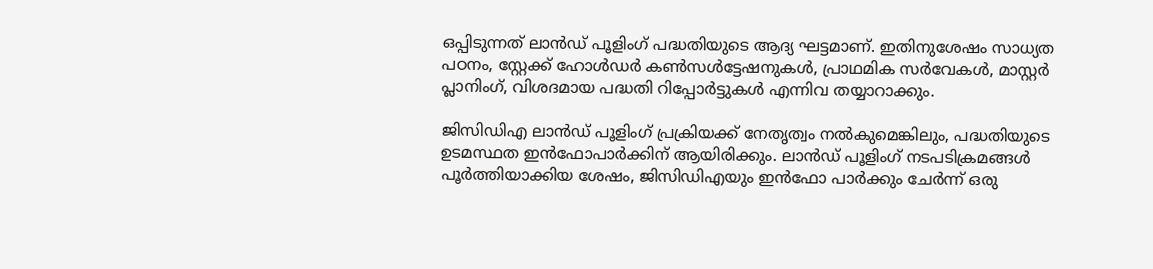ഒപ്പിടുന്നത് ലാന്‍ഡ് പൂളിംഗ് പദ്ധതിയുടെ ആദ്യ ഘട്ടമാണ്. ഇതിനുശേഷം സാധ്യത പഠനം, സ്റ്റേക്ക്‌ ഹോള്‍ഡര്‍ കണ്‍സള്‍ട്ടേഷനുകള്‍, പ്രാഥമിക സര്‍വേകള്‍, മാസ്റ്റര്‍ പ്ലാനിംഗ്, വിശദമായ പദ്ധതി റിപ്പോര്‍ട്ടുകള്‍ എന്നിവ തയ്യാറാക്കും.

ജിസിഡിഎ ലാന്‍ഡ് പൂളിംഗ് പ്രക്രിയക്ക് നേതൃത്വം നല്‍കുമെങ്കിലും, പദ്ധതിയുടെ ഉടമസ്ഥത ഇന്‍ഫോപാര്‍ക്കിന് ആയിരിക്കും. ലാന്‍ഡ് പൂളിംഗ് നടപടിക്രമങ്ങള്‍ പൂര്‍ത്തിയാക്കിയ ശേഷം, ജിസിഡിഎയും ഇന്‍ഫോ പാര്‍ക്കും ചേര്‍ന്ന് ഒരു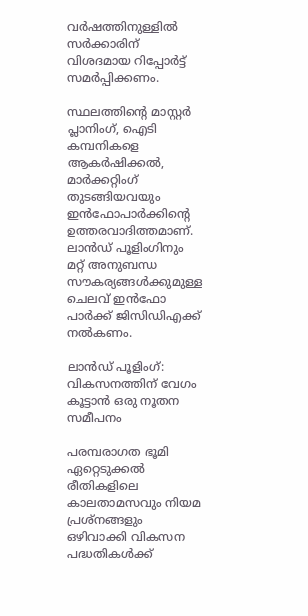വര്‍ഷത്തിനുള്ളില്‍ സര്‍ക്കാരിന് വിശദമായ റിപ്പോര്‍ട്ട് സമര്‍പ്പിക്കണം.

സ്ഥലത്തിൻ്റെ മാസ്റ്റര്‍ പ്ലാനിംഗ്, ഐടി കമ്പനികളെ ആകര്‍ഷിക്കല്‍, മാര്‍ക്കറ്റിംഗ് തുടങ്ങിയവയും ഇന്‍ഫോപാര്‍ക്കിൻ്റെ ഉത്തരവാദിത്തമാണ്. ലാന്‍ഡ് പൂളിംഗിനും മറ്റ് അനുബന്ധ സൗകര്യങ്ങള്‍ക്കുമുള്ള ചെലവ് ഇന്‍ഫോ പാര്‍ക്ക് ജിസിഡിഎക്ക് നല്‍കണം.

ലാന്‍ഡ് പൂളിംഗ്: വികസനത്തിന് വേഗം കൂട്ടാന്‍ ഒരു നൂതന സമീപനം

പരമ്പരാഗത ഭൂമി ഏറ്റെടുക്കല്‍ രീതികളിലെ കാലതാമസവും നിയമ പ്രശ്‌നങ്ങളും ഒഴിവാക്കി വികസന പദ്ധതികള്‍ക്ക്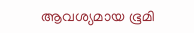ആവശ്യമായ ഭൂമി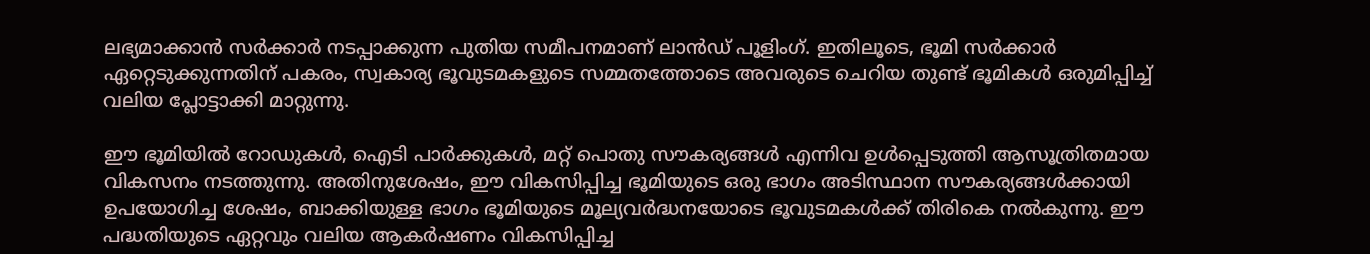ലഭ്യമാക്കാന്‍ സര്‍ക്കാര്‍ നടപ്പാക്കുന്ന പുതിയ സമീപനമാണ് ലാന്‍ഡ് പൂളിംഗ്. ഇതിലൂടെ, ഭൂമി സര്‍ക്കാര്‍ ഏറ്റെടുക്കുന്നതിന് പകരം, സ്വകാര്യ ഭൂവുടമകളുടെ സമ്മതത്തോടെ അവരുടെ ചെറിയ തുണ്ട് ഭൂമികള്‍ ഒരുമിപ്പിച്ച് വലിയ പ്ലോട്ടാക്കി മാറ്റുന്നു.

ഈ ഭൂമിയില്‍ റോഡുകള്‍, ഐടി പാര്‍ക്കുകള്‍, മറ്റ് പൊതു സൗകര്യങ്ങള്‍ എന്നിവ ഉള്‍പ്പെടുത്തി ആസൂത്രിതമായ വികസനം നടത്തുന്നു. അതിനുശേഷം, ഈ വികസിപ്പിച്ച ഭൂമിയുടെ ഒരു ഭാഗം അടിസ്ഥാന സൗകര്യങ്ങള്‍ക്കായി ഉപയോഗിച്ച ശേഷം, ബാക്കിയുള്ള ഭാഗം ഭൂമിയുടെ മൂല്യവര്‍ദ്ധനയോടെ ഭൂവുടമകള്‍ക്ക് തിരികെ നല്‍കുന്നു. ഈ പദ്ധതിയുടെ ഏറ്റവും വലിയ ആകര്‍ഷണം വികസിപ്പിച്ച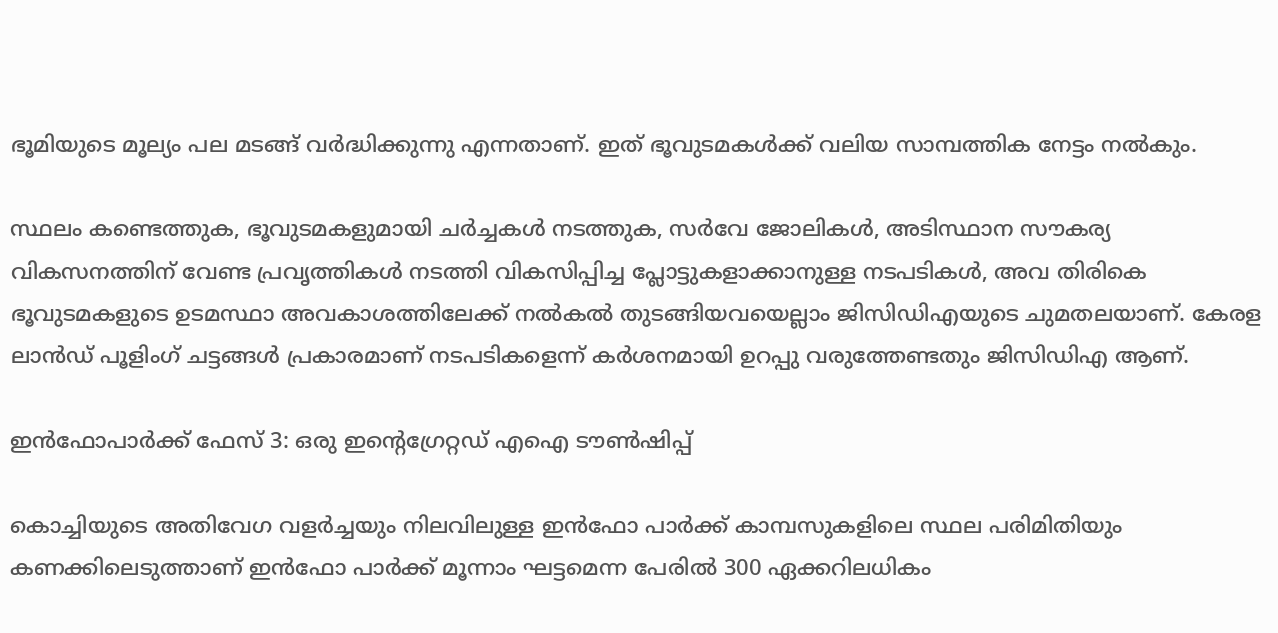ഭൂമിയുടെ മൂല്യം പല മടങ്ങ് വര്‍ദ്ധിക്കുന്നു എന്നതാണ്. ഇത് ഭൂവുടമകള്‍ക്ക് വലിയ സാമ്പത്തിക നേട്ടം നല്‍കും.

സ്ഥലം കണ്ടെത്തുക, ഭൂവുടമകളുമായി ചര്‍ച്ചകള്‍ നടത്തുക, സര്‍വേ ജോലികള്‍, അടിസ്ഥാന സൗകര്യ വികസനത്തിന് വേണ്ട പ്രവൃത്തികള്‍ നടത്തി വികസിപ്പിച്ച പ്ലോട്ടുകളാക്കാനുള്ള നടപടികള്‍, അവ തിരികെ ഭൂവുടമകളുടെ ഉടമസ്ഥാ അവകാശത്തിലേക്ക് നല്‍കല്‍ തുടങ്ങിയവയെല്ലാം ജിസിഡിഎയുടെ ചുമതലയാണ്. കേരള ലാന്‍ഡ് പൂളിംഗ് ചട്ടങ്ങള്‍ പ്രകാരമാണ് നടപടികളെന്ന് കര്‍ശനമായി ഉറപ്പു വരുത്തേണ്ടതും ജിസിഡിഎ ആണ്.

ഇന്‍ഫോപാര്‍ക്ക് ഫേസ് 3: ഒരു ഇൻ്റെഗ്രേറ്റഡ് എഐ ടൗണ്‍ഷിപ്പ്

കൊച്ചിയുടെ അതിവേഗ വളര്‍ച്ചയും നിലവിലുള്ള ഇന്‍ഫോ പാര്‍ക്ക് കാമ്പസുകളിലെ സ്ഥല പരിമിതിയും കണക്കിലെടുത്താണ് ഇന്‍ഫോ പാര്‍ക്ക് മൂന്നാം ഘട്ടമെന്ന പേരില്‍ 300 ഏക്കറിലധികം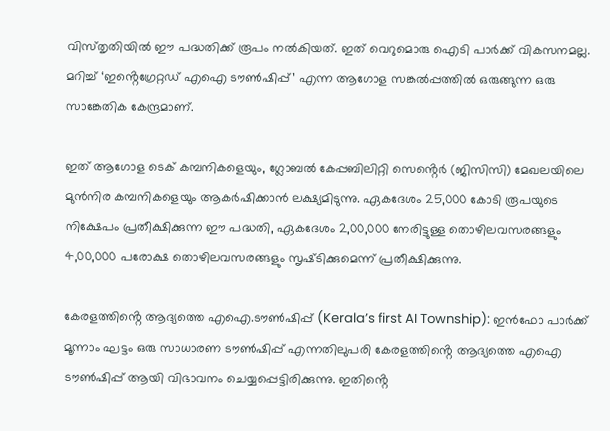വിസ്‌തൃതിയില്‍ ഈ പദ്ധതിക്ക് രൂപം നല്‍കിയത്. ഇത് വെറുമൊരു ഐടി പാര്‍ക്ക് വികസനമല്ല. മറിച്ച് ‘ഇൻ്റെഗ്രേറ്റഡ് എഐ ടൗണ്‍ഷിപ്പ്’ എന്ന ആഗോള സങ്കല്‍പ്പത്തില്‍ ഒരുങ്ങുന്ന ഒരു സാങ്കേതിക കേന്ദ്രമാണ്.

ഇത് ആഗോള ടെക് കമ്പനികളെയും, ഗ്ലോബല്‍ കേപ്പബിലിറ്റി സെൻ്റെര്‍ (ജിസിസി) മേഖലയിലെ മുന്‍നിര കമ്പനികളെയും ആകര്‍ഷിക്കാന്‍ ലക്ഷ്യമിടുന്നു. ഏകദേശം 25,000 കോടി രൂപയുടെ നിക്ഷേപം പ്രതീക്ഷിക്കുന്ന ഈ പദ്ധതി, ഏകദേശം 2,00,000 നേരിട്ടുള്ള തൊഴിലവസരങ്ങളും 4,00,000 പരോക്ഷ തൊഴിലവസരങ്ങളും സൃഷ്‌ടിക്കുമെന്ന് പ്രതീക്ഷിക്കുന്നു.

കേരളത്തിൻ്റെ ആദ്യത്തെ എഐ.ടൗണ്‍ഷിപ്പ് (Kerala’s first AI Township): ഇന്‍ഫോ പാര്‍ക്ക് മൂന്നാം ഘട്ടം ഒരു സാധാരണ ടൗണ്‍ഷിപ്പ് എന്നതിലുപരി കേരളത്തിൻ്റെ ആദ്യത്തെ എഐ ടൗണ്‍ഷിപ്പ് ആയി വിഭാവനം ചെയ്യപ്പെട്ടിരിക്കുന്നു. ഇതിൻ്റെ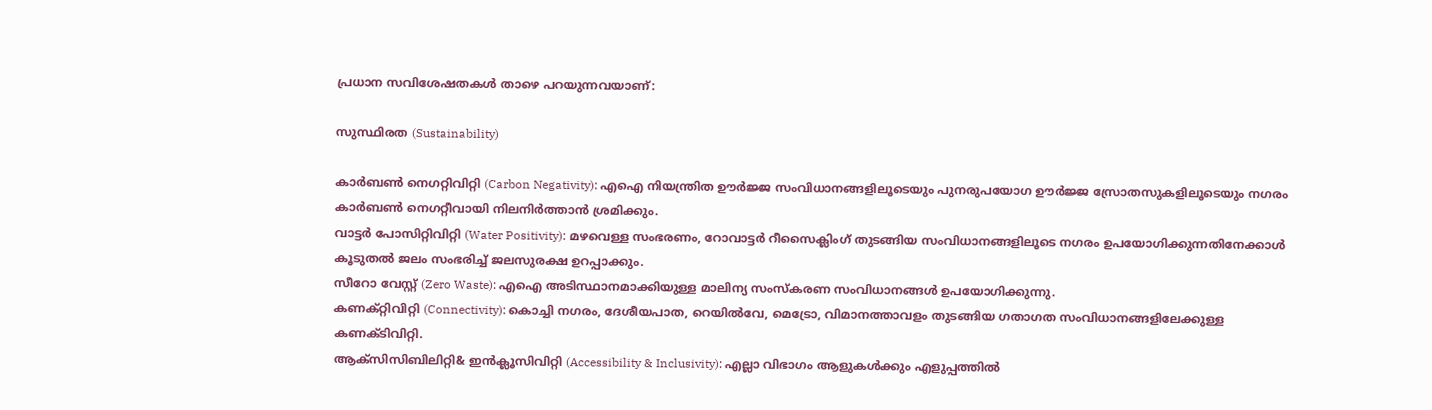പ്രധാന സവിശേഷതകള്‍ താഴെ പറയുന്നവയാണ്:

സുസ്ഥിരത (Sustainability)

കാര്‍ബണ്‍ നെഗറ്റിവിറ്റി (Carbon Negativity): എഐ നിയന്ത്രിത ഊര്‍ജ്ജ സംവിധാനങ്ങളിലൂടെയും പുനരുപയോഗ ഊര്‍ജ്ജ സ്രോതസുകളിലൂടെയും നഗരം കാര്‍ബണ്‍ നെഗറ്റീവായി നിലനിര്‍ത്താന്‍ ശ്രമിക്കും.
വാട്ടര്‍ പോസിറ്റിവിറ്റി (Water Positivity): മഴവെള്ള സംഭരണം, റോവാട്ടര്‍ റീസൈക്ലിംഗ് തുടങ്ങിയ സംവിധാനങ്ങളിലൂടെ നഗരം ഉപയോഗിക്കുന്നതിനേക്കാള്‍ കൂടുതല്‍ ജലം സംഭരിച്ച് ജലസുരക്ഷ ഉറപ്പാക്കും.
സീറോ വേസ്റ്റ് (Zero Waste): എഐ അടിസ്ഥാനമാക്കിയുള്ള മാലിന്യ സംസ്‌കരണ സംവിധാനങ്ങള്‍ ഉപയോഗിക്കുന്നു.
കണക്റ്റിവിറ്റി (Connectivity): കൊച്ചി നഗരം, ദേശീയപാത, റെയില്‍വേ, മെട്രോ, വിമാനത്താവളം തുടങ്ങിയ ഗതാഗത സംവിധാനങ്ങളിലേക്കുള്ള കണക്ടിവിറ്റി.
ആക്‌സിസിബിലിറ്റി& ഇന്‍ക്ലൂസിവിറ്റി (Accessibility & Inclusivity): എല്ലാ വിഭാഗം ആളുകള്‍ക്കും എളുപ്പത്തില്‍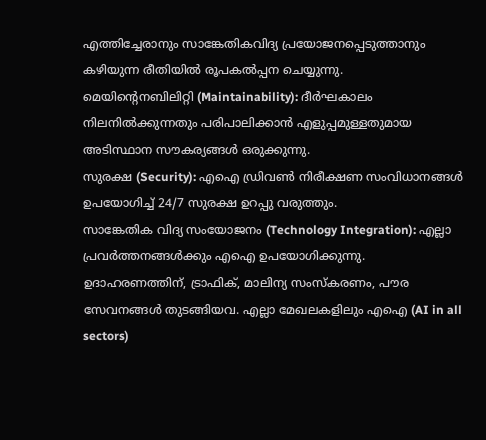എത്തിച്ചേരാനും സാങ്കേതികവിദ്യ പ്രയോജനപ്പെടുത്താനും കഴിയുന്ന രീതിയില്‍ രൂപകല്‍പ്പന ചെയ്യുന്നു.
മെയിൻ്റെനബിലിറ്റി (Maintainability): ദീര്‍ഘകാലം നിലനില്‍ക്കുന്നതും പരിപാലിക്കാന്‍ എളുപ്പമുള്ളതുമായ അടിസ്ഥാന സൗകര്യങ്ങള്‍ ഒരുക്കുന്നു.
സുരക്ഷ (Security): എഐ ഡ്രിവണ്‍ നിരീക്ഷണ സംവിധാനങ്ങള്‍ ഉപയോഗിച്ച് 24/7 സുരക്ഷ ഉറപ്പു വരുത്തും.
സാങ്കേതിക വിദ്യ സംയോജനം (Technology Integration): എല്ലാ പ്രവര്‍ത്തനങ്ങള്‍ക്കും എഐ ഉപയോഗിക്കുന്നു. ഉദാഹരണത്തിന്, ട്രാഫിക്, മാലിന്യ സംസ്‌കരണം, പൗര സേവനങ്ങള്‍ തുടങ്ങിയവ. എല്ലാ മേഖലകളിലും എഐ (AI in all sectors)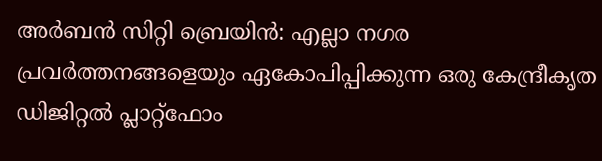അര്‍ബന്‍ സിറ്റി ബ്രെയിന്‍: എല്ലാ നഗര പ്രവര്‍ത്തനങ്ങളെയും ഏകോപിപ്പിക്കുന്ന ഒരു കേന്ദ്രീകൃത ഡിജിറ്റല്‍ പ്ലാറ്റ്‌ഫോം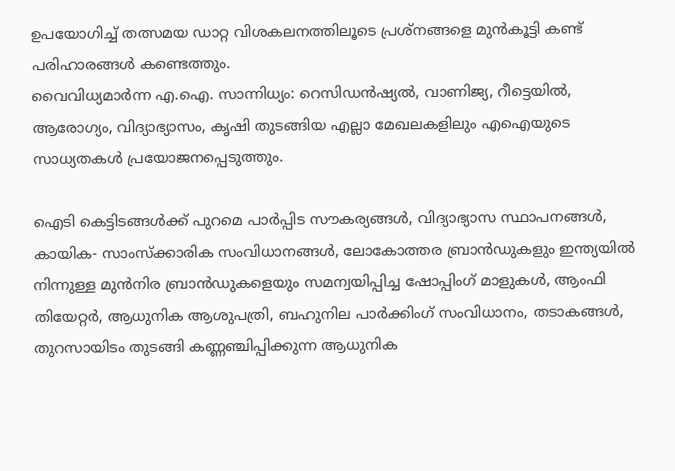ഉപയോഗിച്ച് തത്സമയ ഡാറ്റ വിശകലനത്തിലൂടെ പ്രശ്‌നങ്ങളെ മുന്‍കൂട്ടി കണ്ട് പരിഹാരങ്ങള്‍ കണ്ടെത്തും.
വൈവിധ്യമാര്‍ന്ന എ.ഐ. സാന്നിധ്യം: റെസിഡന്‍ഷ്യല്‍, വാണിജ്യ, റീട്ടെയില്‍, ആരോഗ്യം, വിദ്യാഭ്യാസം, കൃഷി തുടങ്ങിയ എല്ലാ മേഖലകളിലും എഐയുടെ സാധ്യതകള്‍ പ്രയോജനപ്പെടുത്തും.

ഐടി കെട്ടിടങ്ങള്‍ക്ക് പുറമെ പാര്‍പ്പിട സൗകര്യങ്ങള്‍, വിദ്യാഭ്യാസ സ്ഥാപനങ്ങള്‍, കായിക- സാംസ്‌ക്കാരിക സംവിധാനങ്ങള്‍, ലോകോത്തര ബ്രാന്‍ഡുകളും ഇന്ത്യയില്‍ നിന്നുള്ള മുന്‍നിര ബ്രാന്‍ഡുകളെയും സമന്വയിപ്പിച്ച ഷോപ്പിംഗ് മാളുകള്‍, ആംഫി തിയേറ്റര്‍, ആധുനിക ആശുപത്രി, ബഹുനില പാര്‍ക്കിംഗ് സംവിധാനം, തടാകങ്ങള്‍, തുറസായിടം തുടങ്ങി കണ്ണഞ്ചിപ്പിക്കുന്ന ആധുനിക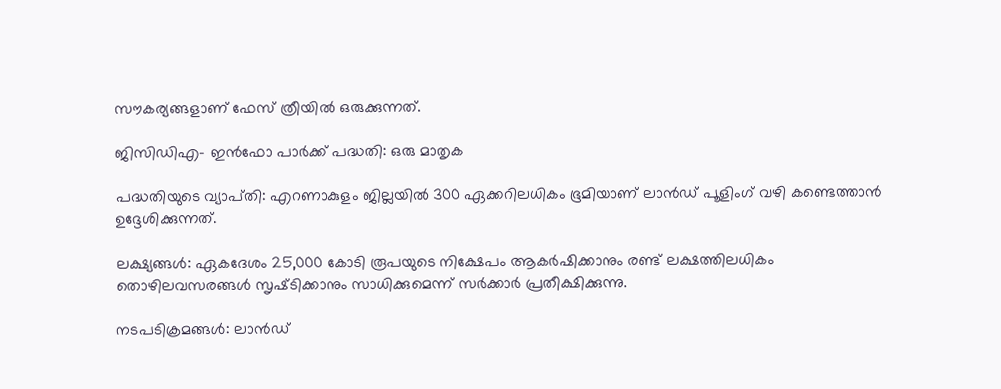സൗകര്യങ്ങളാണ് ഫേസ് ത്രീയില്‍ ഒരുക്കുന്നത്.

ജിസിഡിഎ- ഇന്‍ഫോ പാര്‍ക്ക് പദ്ധതി: ഒരു മാതൃക

പദ്ധതിയുടെ വ്യാപ്‌തി: എറണാകുളം ജില്ലയില്‍ 300 ഏക്കറിലധികം ഭൂമിയാണ് ലാന്‍ഡ് പൂളിംഗ് വഴി കണ്ടെത്താന്‍ ഉദ്ദേശിക്കുന്നത്.

ലക്ഷ്യങ്ങള്‍: ഏകദേശം 25,000 കോടി രൂപയുടെ നിക്ഷേപം ആകര്‍ഷിക്കാനും രണ്ട് ലക്ഷത്തിലധികം തൊഴിലവസരങ്ങള്‍ സൃഷ്‌ടിക്കാനും സാധിക്കുമെന്ന് സര്‍ക്കാര്‍ പ്രതീക്ഷിക്കുന്നു.

നടപടിക്രമങ്ങള്‍: ലാന്‍ഡ്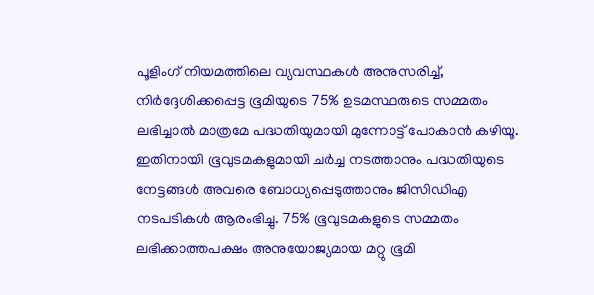പൂളിംഗ് നിയമത്തിലെ വ്യവസ്ഥകള്‍ അനുസരിച്ച്, നിര്‍ദ്ദേശിക്കപ്പെട്ട ഭൂമിയുടെ 75% ഉടമസ്ഥരുടെ സമ്മതം ലഭിച്ചാല്‍ മാത്രമേ പദ്ധതിയുമായി മുന്നോട്ട് പോകാന്‍ കഴിയൂ. ഇതിനായി ഭൂവുടമകളുമായി ചര്‍ച്ച നടത്താനും പദ്ധതിയുടെ നേട്ടങ്ങള്‍ അവരെ ബോധ്യപ്പെടുത്താനും ജിസിഡിഎ നടപടികള്‍ ആരംഭിച്ചു. 75% ഭൂവുടമകളുടെ സമ്മതം ലഭിക്കാത്തപക്ഷം അനുയോജ്യമായ മറ്റു ഭൂമി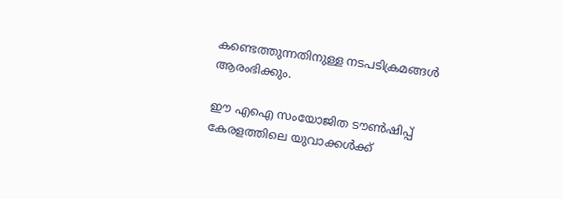കണ്ടെത്തുന്നതിനുള്ള നടപടിക്രമങ്ങള്‍ ആരംഭിക്കും.

ഈ എഐ സംയോജിത ടൗണ്‍ഷിപ്പ് കേരളത്തിലെ യുവാക്കള്‍ക്ക്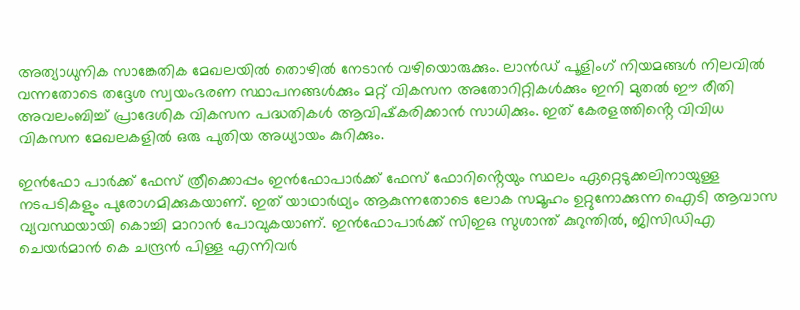അത്യാധുനിക സാങ്കേതിക മേഖലയില്‍ തൊഴില്‍ നേടാന്‍ വഴിയൊരുക്കും. ലാന്‍ഡ് പൂളിംഗ് നിയമങ്ങള്‍ നിലവില്‍ വന്നതോടെ തദ്ദേശ സ്വയംഭരണ സ്ഥാപനങ്ങള്‍ക്കും മറ്റ് വികസന അതോറിറ്റികള്‍ക്കും ഇനി മുതല്‍ ഈ രീതി അവലംബിച്ച് പ്രാദേശിക വികസന പദ്ധതികള്‍ ആവിഷ്‌കരിക്കാന്‍ സാധിക്കും. ഇത് കേരളത്തിൻ്റെ വിവിധ വികസന മേഖലകളില്‍ ഒരു പുതിയ അധ്യായം കുറിക്കും.

ഇന്‍ഫോ പാര്‍ക്ക് ഫേസ് ത്രീക്കൊപ്പം ഇന്‍ഫോപാര്‍ക്ക് ഫേസ് ഫോറിൻ്റെയും സ്ഥലം ഏറ്റെടുക്കലിനായുള്ള നടപടികളും പുരോഗമിക്കുകയാണ്. ഇത് യാഥാര്‍ഥ്യം ആകുന്നതോടെ ലോക സമൂഹം ഉറ്റുനോക്കുന്ന ഐടി ആവാസ വ്യവസ്ഥയായി കൊച്ചി മാറാന്‍ പോവുകയാണ്. ഇന്‍ഫോപാര്‍ക്ക് സിഇഒ സുശാന്ത് കുറുന്തില്‍, ജിസിഡിഎ ചെയര്‍മാന്‍ കെ ചന്ദ്രന്‍ പിള്ള എന്നിവര്‍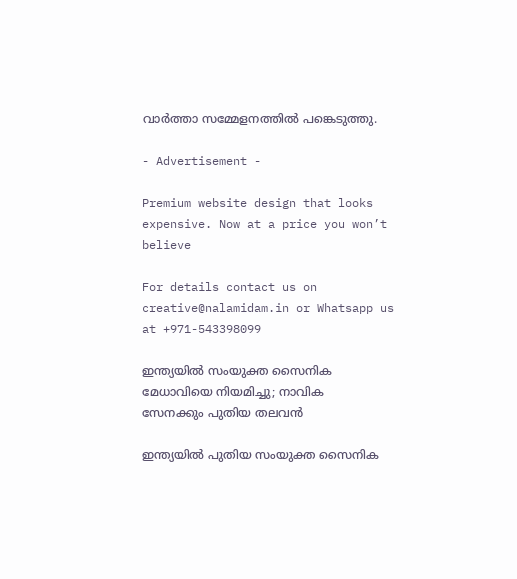വാര്‍ത്താ സമ്മേളനത്തില്‍ പങ്കെടുത്തു.

- Advertisement -

Premium website design that looks expensive. Now at a price you won’t believe

For details contact us on creative@nalamidam.in or Whatsapp us at +971-543398099

ഇന്ത്യയിൽ സംയുക്ത സൈനിക മേധാവിയെ നിയമിച്ചു; നാവിക സേനക്കും പുതിയ തലവൻ

ഇന്ത്യയിൽ പുതിയ സംയുക്ത സൈനിക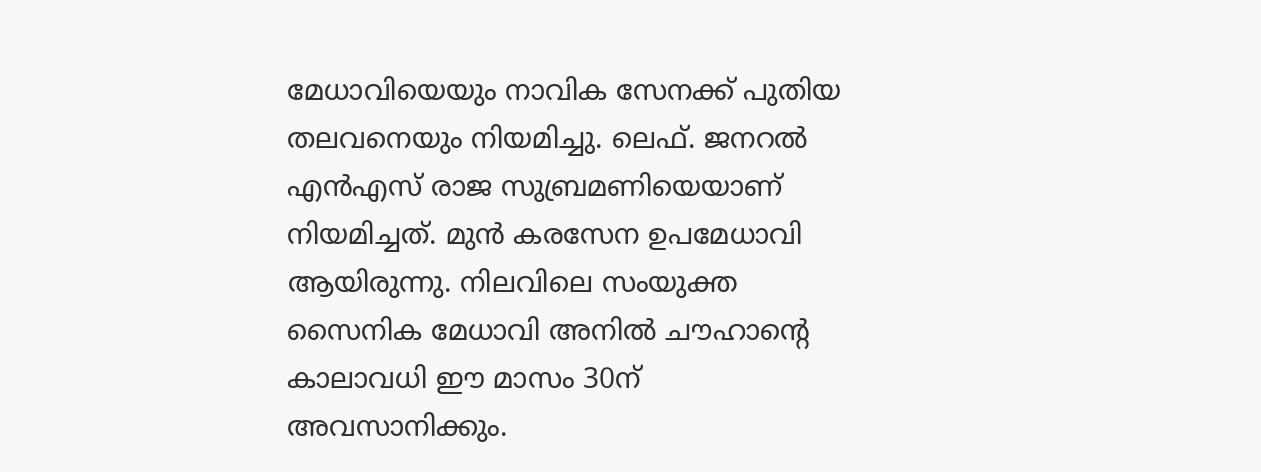മേധാവിയെയും നാവിക സേനക്ക് പുതിയ തലവനെയും നിയമിച്ചു. ലെഫ്. ജനറൽ എൻഎസ് രാജ സുബ്രമണിയെയാണ് നിയമിച്ചത്. മുൻ കരസേന ഉപമേധാവി ആയിരുന്നു. നിലവിലെ സംയുക്ത സൈനിക മേധാവി അനിൽ ചൗഹാൻ്റെ കാലാവധി ഈ മാസം 30ന് അവസാനിക്കും.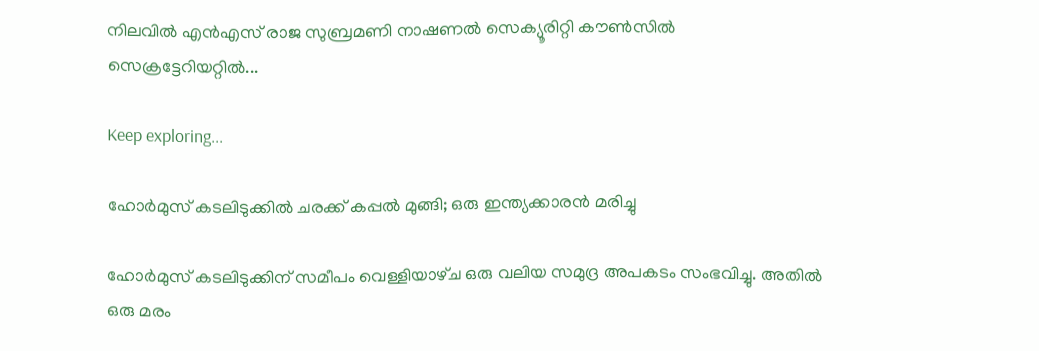നിലവിൽ എൻഎസ് രാജ സുബ്രമണി നാഷണൽ സെക്യൂരിറ്റി കൗൺസിൽ സെക്രട്ടേറിയറ്റിൽ...

Keep exploring...

ഹോർമുസ് കടലിടുക്കിൽ ചരക്ക് കപ്പൽ മുങ്ങി; ഒരു ഇന്ത്യക്കാരൻ മരിച്ചു

ഹോർമുസ് കടലിടുക്കിന് സമീപം വെള്ളിയാഴ്‌ച ഒരു വലിയ സമുദ്ര അപകടം സംഭവിച്ചു. അതിൽ ഒരു മരം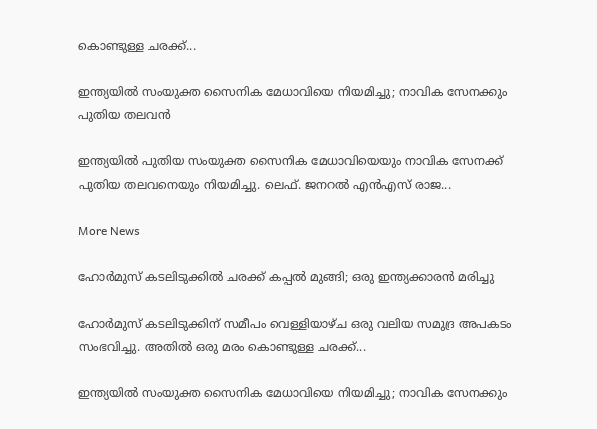കൊണ്ടുള്ള ചരക്ക്...

ഇന്ത്യയിൽ സംയുക്ത സൈനിക മേധാവിയെ നിയമിച്ചു; നാവിക സേനക്കും പുതിയ തലവൻ

ഇന്ത്യയിൽ പുതിയ സംയുക്ത സൈനിക മേധാവിയെയും നാവിക സേനക്ക് പുതിയ തലവനെയും നിയമിച്ചു. ലെഫ്. ജനറൽ എൻഎസ് രാജ...

More News

ഹോർമുസ് കടലിടുക്കിൽ ചരക്ക് കപ്പൽ മുങ്ങി; ഒരു ഇന്ത്യക്കാരൻ മരിച്ചു

ഹോർമുസ് കടലിടുക്കിന് സമീപം വെള്ളിയാഴ്‌ച ഒരു വലിയ സമുദ്ര അപകടം സംഭവിച്ചു. അതിൽ ഒരു മരം കൊണ്ടുള്ള ചരക്ക്...

ഇന്ത്യയിൽ സംയുക്ത സൈനിക മേധാവിയെ നിയമിച്ചു; നാവിക സേനക്കും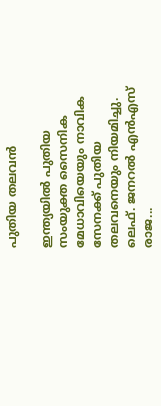പുതിയ തലവൻ

ഇന്ത്യയിൽ പുതിയ സംയുക്ത സൈനിക മേധാവിയെയും നാവിക സേനക്ക് പുതിയ തലവനെയും നിയമിച്ചു. ലെഫ്. ജനറൽ എൻഎസ് രാജ...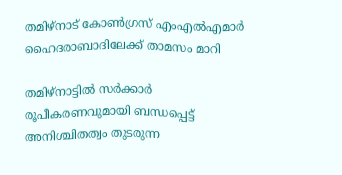തമിഴ്‌നാട് കോൺഗ്രസ് എംഎൽഎമാർ ഹൈദരാബാദിലേക്ക് താമസം മാറി

തമിഴ്‌നാട്ടിൽ സർക്കാർ രൂപീകരണവുമായി ബന്ധപ്പെട്ട് അനിശ്ചിതത്വം തുടരുന്ന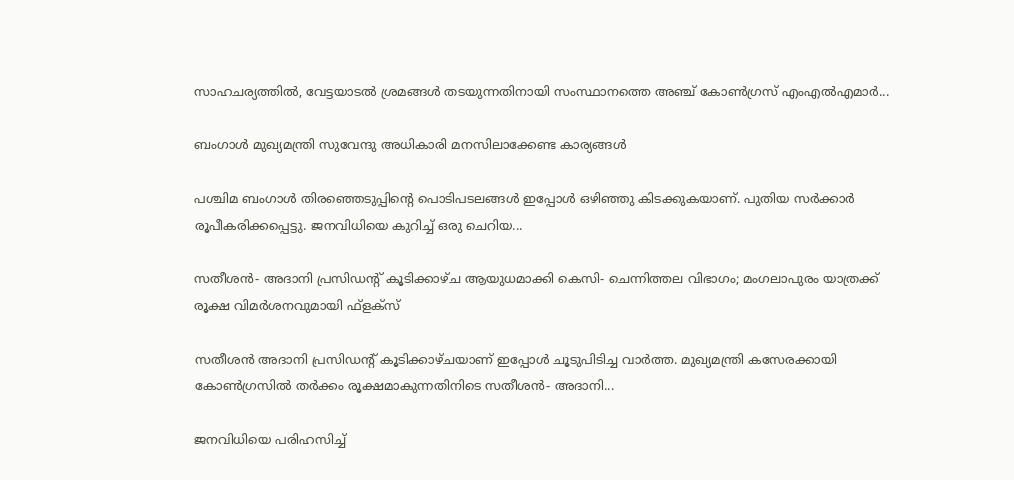സാഹചര്യത്തിൽ, വേട്ടയാടൽ ശ്രമങ്ങൾ തടയുന്നതിനായി സംസ്ഥാനത്തെ അഞ്ച് കോൺഗ്രസ് എംഎൽഎമാർ...

ബംഗാൾ മുഖ്യമന്ത്രി സുവേന്ദു അധികാരി മനസിലാക്കേണ്ട കാര്യങ്ങൾ

പശ്ചിമ ബംഗാൾ തിരഞ്ഞെടുപ്പിൻ്റെ പൊടിപടലങ്ങൾ ഇപ്പോൾ ഒഴിഞ്ഞു കിടക്കുകയാണ്. പുതിയ സർക്കാർ രൂപീകരിക്കപ്പെട്ടു. ജനവിധിയെ കുറിച്ച് ഒരു ചെറിയ...

സതീശന്‍- അദാനി പ്രസിഡന്റ് കൂടിക്കാഴ്‌ച ആയുധമാക്കി കെസി- ചെന്നിത്തല വിഭാഗം; മംഗലാപുരം യാത്രക്ക് രൂക്ഷ വിമർശനവുമായി ഫ്‌ളക്‌സ്

സതീശൻ അദാനി പ്രസിഡന്റ് കൂടിക്കാഴ്‌ചയാണ് ഇപ്പോൾ ചൂടുപിടിച്ച വാർത്ത. മുഖ്യമന്ത്രി കസേരക്കായി കോൺഗ്രസിൽ തർക്കം രൂക്ഷമാകുന്നതിനിടെ സതീശന്‍- അദാനി...

ജനവിധിയെ പരിഹസിച്ച്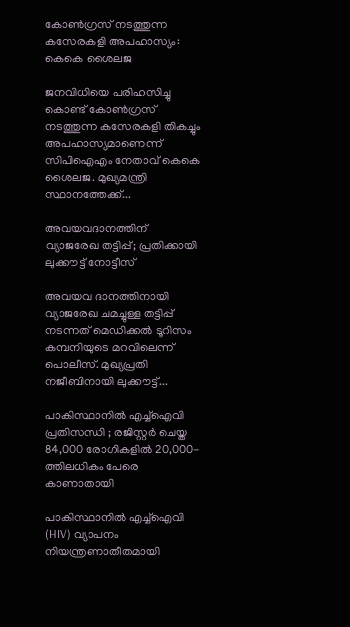കോണ്‍ഗ്രസ് നടത്തുന്ന കസേരകളി അപഹാസ്യം: കെകെ ശൈലജ

ജനവിധിയെ പരിഹസിച്ചു കൊണ്ട് കോണ്‍ഗ്രസ് നടത്തുന്ന കസേരകളി തികച്ചും അപഹാസ്യമാണെന്ന് സിപിഐഎം നേതാവ് കെകെ ശൈലജ. മുഖ്യമന്ത്രി സ്ഥാനത്തേക്ക്...

അവയവദാനത്തിന് വ്യാജരേഖ തട്ടിപ്പ്; പ്രതിക്കായി ലുക്കൗട്ട് നോട്ടീസ്

അവയവ ദാനത്തിനായി വ്യാജരേഖ ചമച്ചുള്ള തട്ടിപ്പ് നടന്നത് മെഡിക്കല്‍ ടൂറിസം കമ്പനിയുടെ മറവിലെന്ന് പൊലീസ്. മുഖ്യപ്രതി നജീബിനായി ലുക്കൗട്ട്...

പാകിസ്ഥാനിൽ എച്ച്ഐവി പ്രതിസന്ധി ; രജിസ്റ്റർ ചെയ്ത 84,000 രോഗികളിൽ 20,000-ത്തിലധികം പേരെ കാണാതായി

പാകിസ്ഥാനിൽ എച്ച്ഐവി (HIV) വ്യാപനം നിയന്ത്രണാതീതമായി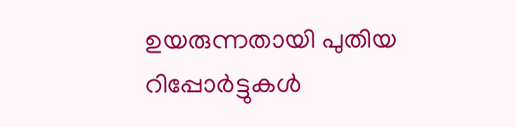ഉയരുന്നതായി പുതിയ റിപ്പോർട്ടുകൾ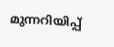മുന്നറിയിപ്പ്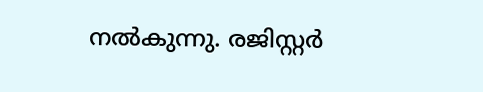നൽകുന്നു. രജിസ്റ്റർ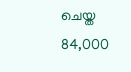ചെയ്ത 84,000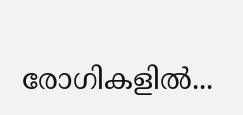രോഗികളിൽ...